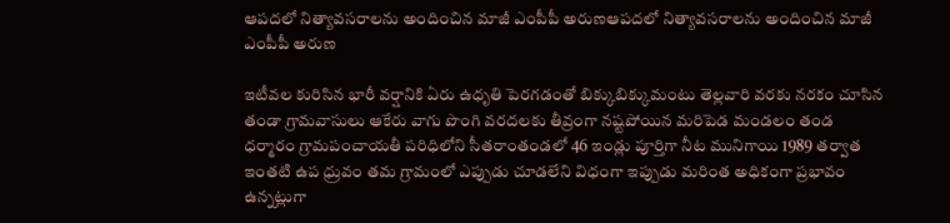ఆపదలో నిత్యావసరాలను అందించిన మాజీ ఎంపీపీ అరుణఆపదలో నిత్యావసరాలను అందించిన మాజీ ఎంపీపీ అరుణ

ఇటీవల కురిసిన భారీ వర్షానికి ఏరు ఉధృతి పెరగడంతో బిక్కుబిక్కుమంటు తెల్లవారి వరకు నరకం చూసిన తండా గ్రామవాసులు ఆకేరు వాగు పొంగి వరదలకు తీవ్రంగా నష్టపోయిన మరిపెడ మండలం తండ ధర్మారం గ్రామపంచాయతీ పరిధిలోని సీతరాంతండలో 46 ఇండ్లు పూర్తిగా నీట మునిగాయి 1989 తర్వాత ఇంతటి ఉప ధ్రువం తమ గ్రామంలో ఎప్పుడు చూడలేని విధంగా ఇప్పుడు మరింత అధికంగా ప్రభావం ఉన్నట్లుగా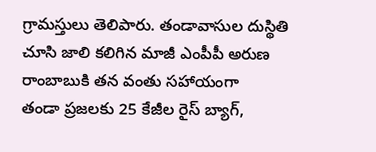గ్రామస్తులు తెలిపారు. తండావాసుల దుస్థితి చూసి జాలి కలిగిన మాజీ ఎంపీపీ అరుణ రాంబాబుకి తన వంతు సహాయంగా
తండా ప్రజలకు 25 కేజీల రైస్ బ్యాగ్,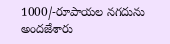1000/-రూపాయల నగదును అందజేశారు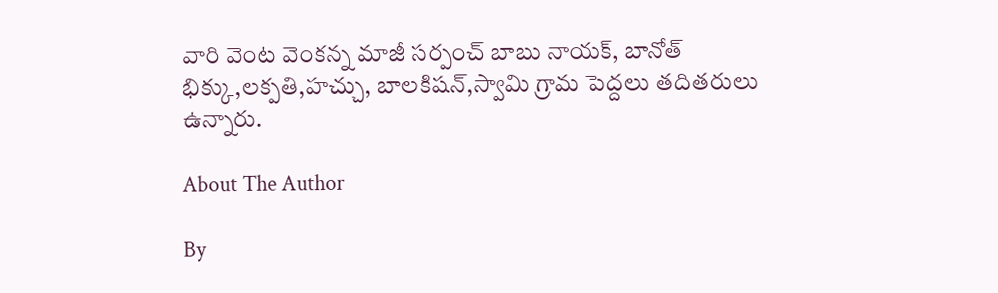వారి వెంట వెంకన్న మాజీ సర్పంచ్ బాబు నాయక్, బానోత్ భిక్కు,లక్పతి,హచ్చు, బాలకిషన్,స్వామి గ్రామ పెద్దలు తదితరులు ఉన్నారు.

About The Author

By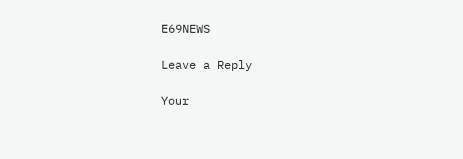E69NEWS

Leave a Reply

Your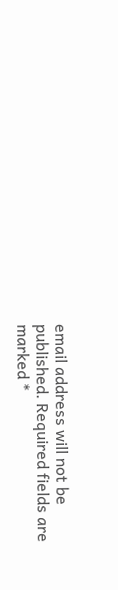email address will not be published. Required fields are marked *